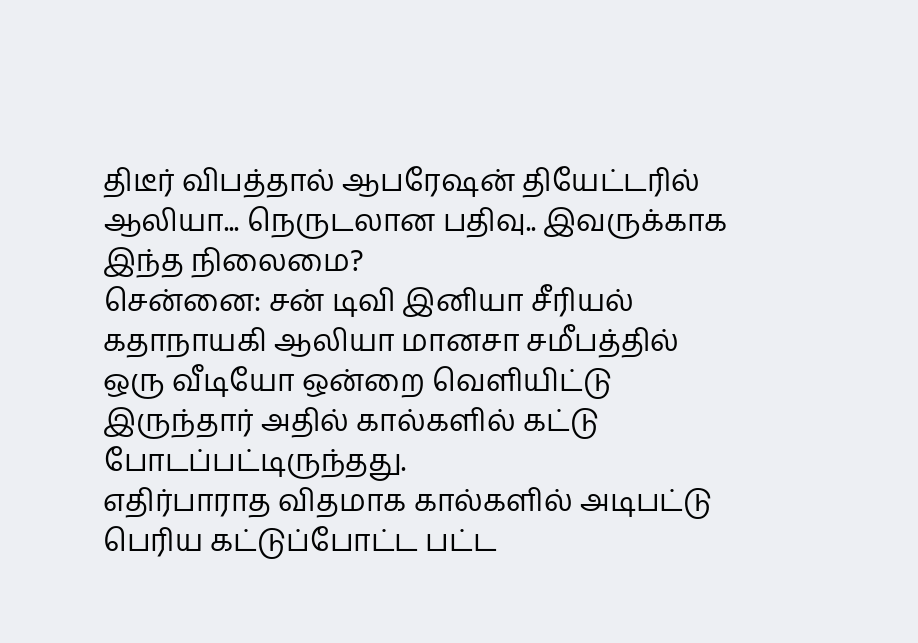திடீர் விபத்தால் ஆபரேஷன் தியேட்டரில் ஆலியா... நெருடலான பதிவு.. இவருக்காக இந்த நிலைமை?
சென்னை: சன் டிவி இனியா சீரியல் கதாநாயகி ஆலியா மானசா சமீபத்தில் ஒரு வீடியோ ஒன்றை வெளியிட்டு இருந்தார் அதில் கால்களில் கட்டு போடப்பட்டிருந்தது.
எதிர்பாராத விதமாக கால்களில் அடிபட்டு பெரிய கட்டுப்போட்ட பட்ட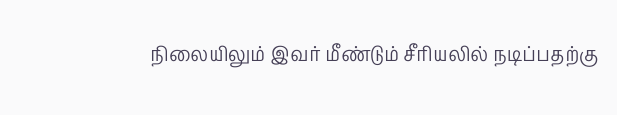நிலையிலும் இவர் மீண்டும் சீரியலில் நடிப்பதற்கு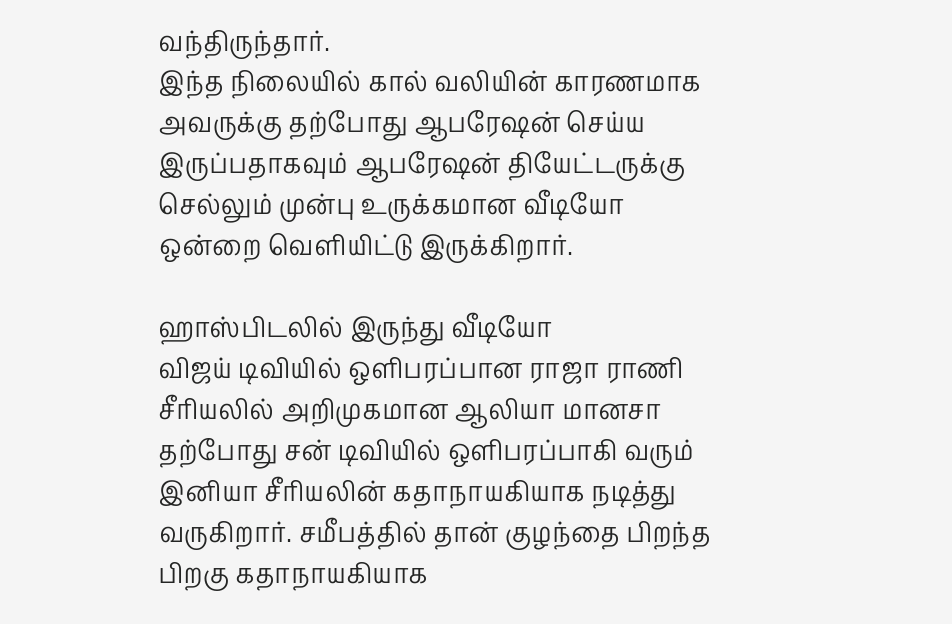வந்திருந்தார்.
இந்த நிலையில் கால் வலியின் காரணமாக அவருக்கு தற்போது ஆபரேஷன் செய்ய இருப்பதாகவும் ஆபரேஷன் தியேட்டருக்கு செல்லும் முன்பு உருக்கமான வீடியோ ஒன்றை வெளியிட்டு இருக்கிறார்.

ஹாஸ்பிடலில் இருந்து வீடியோ
விஜய் டிவியில் ஒளிபரப்பான ராஜா ராணி சீரியலில் அறிமுகமான ஆலியா மானசா தற்போது சன் டிவியில் ஒளிபரப்பாகி வரும் இனியா சீரியலின் கதாநாயகியாக நடித்து வருகிறார். சமீபத்தில் தான் குழந்தை பிறந்த பிறகு கதாநாயகியாக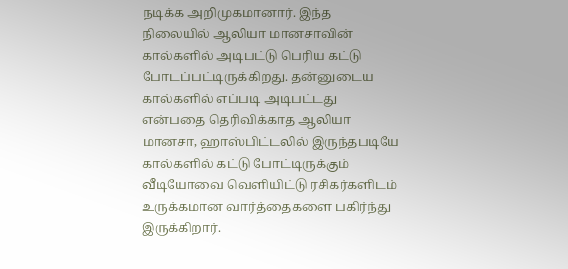நடிக்க அறிமுகமானார். இந்த நிலையில் ஆலியா மானசாவின் கால்களில் அடிபட்டு பெரிய கட்டு போடப்பட்டிருக்கிறது. தன்னுடைய கால்களில் எப்படி அடிபட்டது என்பதை தெரிவிக்காத ஆலியா மானசா, ஹாஸ்பிட்டலில் இருந்தபடியே கால்களில் கட்டு போட்டிருக்கும் வீடியோவை வெளியிட்டு ரசிகர்களிடம் உருக்கமான வார்த்தைகளை பகிர்ந்து இருக்கிறார்.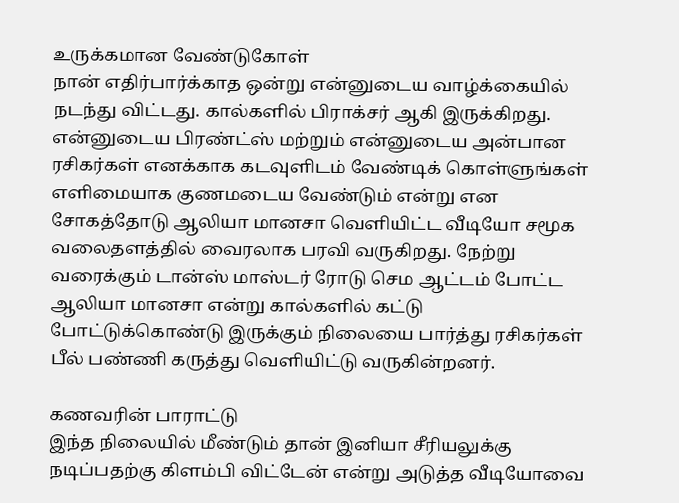உருக்கமான வேண்டுகோள்
நான் எதிர்பார்க்காத ஒன்று என்னுடைய வாழ்க்கையில் நடந்து விட்டது. கால்களில் பிராக்சர் ஆகி இருக்கிறது. என்னுடைய பிரண்ட்ஸ் மற்றும் என்னுடைய அன்பான ரசிகர்கள் எனக்காக கடவுளிடம் வேண்டிக் கொள்ளுங்கள் எளிமையாக குணமடைய வேண்டும் என்று என சோகத்தோடு ஆலியா மானசா வெளியிட்ட வீடியோ சமூக வலைதளத்தில் வைரலாக பரவி வருகிறது. நேற்று வரைக்கும் டான்ஸ் மாஸ்டர் ரோடு செம ஆட்டம் போட்ட ஆலியா மானசா என்று கால்களில் கட்டு போட்டுக்கொண்டு இருக்கும் நிலையை பார்த்து ரசிகர்கள் பீல் பண்ணி கருத்து வெளியிட்டு வருகின்றனர்.

கணவரின் பாராட்டு
இந்த நிலையில் மீண்டும் தான் இனியா சீரியலுக்கு நடிப்பதற்கு கிளம்பி விட்டேன் என்று அடுத்த வீடியோவை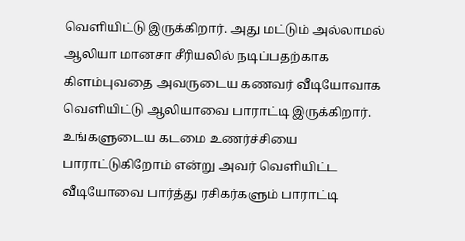வெளியிட்டு இருக்கிறார். அது மட்டும் அல்லாமல் ஆலியா மானசா சீரியலில் நடிப்பதற்காக கிளம்புவதை அவருடைய கணவர் வீடியோவாக வெளியிட்டு ஆலியாவை பாராட்டி இருக்கிறார். உங்களுடைய கடமை உணர்ச்சியை பாராட்டுகிறோம் என்று அவர் வெளியிட்ட வீடியோவை பார்த்து ரசிகர்களும் பாராட்டி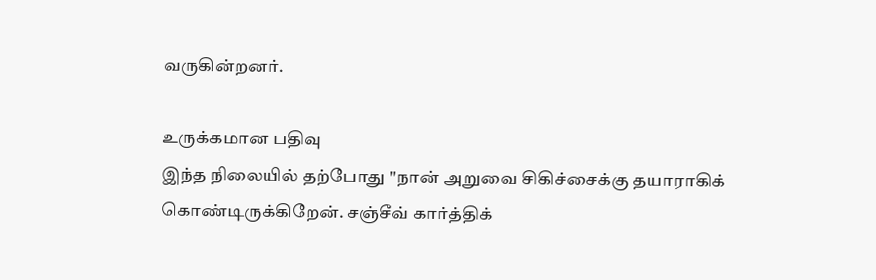வருகின்றனர்.

உருக்கமான பதிவு
இந்த நிலையில் தற்போது "நான் அறுவை சிகிச்சைக்கு தயாராகிக் கொண்டிருக்கிறேன். சஞ்சீவ் கார்த்திக்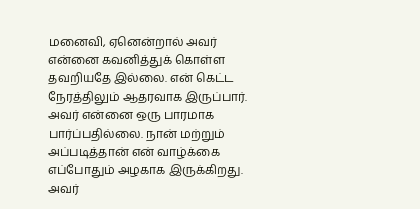மனைவி, ஏனென்றால் அவர் என்னை கவனித்துக் கொள்ள தவறியதே இல்லை. என் கெட்ட நேரத்திலும் ஆதரவாக இருப்பார். அவர் என்னை ஒரு பாரமாக பார்ப்பதில்லை. நான் மற்றும் அப்படித்தான் என் வாழ்க்கை எப்போதும் அழகாக இருக்கிறது. அவர்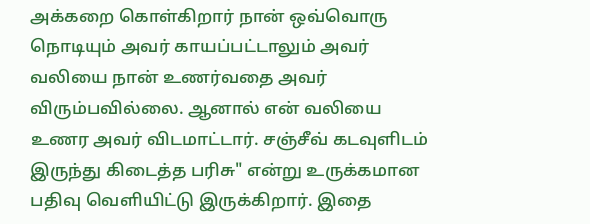அக்கறை கொள்கிறார் நான் ஒவ்வொரு நொடியும் அவர் காயப்பட்டாலும் அவர் வலியை நான் உணர்வதை அவர் விரும்பவில்லை. ஆனால் என் வலியை உணர அவர் விடமாட்டார். சஞ்சீவ் கடவுளிடம் இருந்து கிடைத்த பரிசு" என்று உருக்கமான பதிவு வெளியிட்டு இருக்கிறார். இதை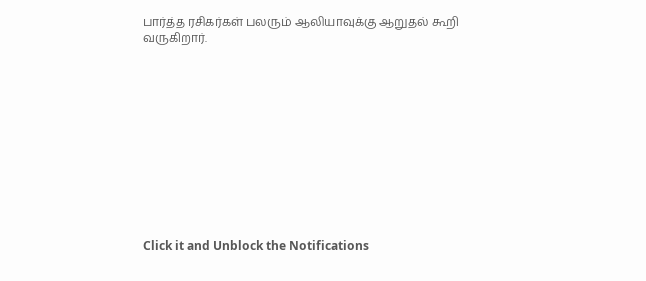பார்த்த ரசிகர்கள் பலரும் ஆலியாவுக்கு ஆறுதல் கூறி வருகிறார்.












Click it and Unblock the Notifications